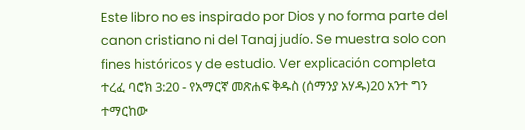Este libro no es inspirado por Dios y no forma parte del canon cristiano ni del Tanaj judío. Se muestra solo con fines históricos y de estudio. Ver explicación completa ተረፈ ባሮክ 3:20 - የአማርኛ መጽሐፍ ቅዱስ (ሰማንያ አሃዱ)20 አንተ ግን ተማርከው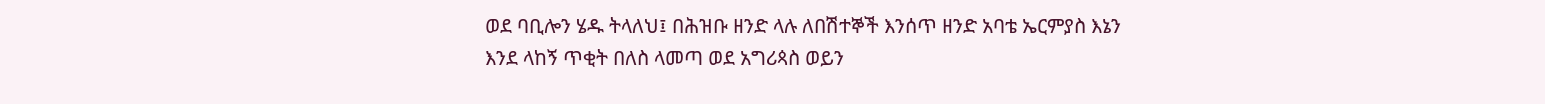ወደ ባቢሎን ሄዱ ትላለህ፤ በሕዝቡ ዘንድ ላሉ ለበሽተኞች እንሰጥ ዘንድ አባቴ ኤርምያስ እኔን እንደ ላከኝ ጥቂት በለስ ላመጣ ወደ አግሪጳስ ወይን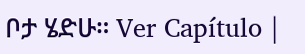ቦታ ሄድሁ። Ver Capítulo |